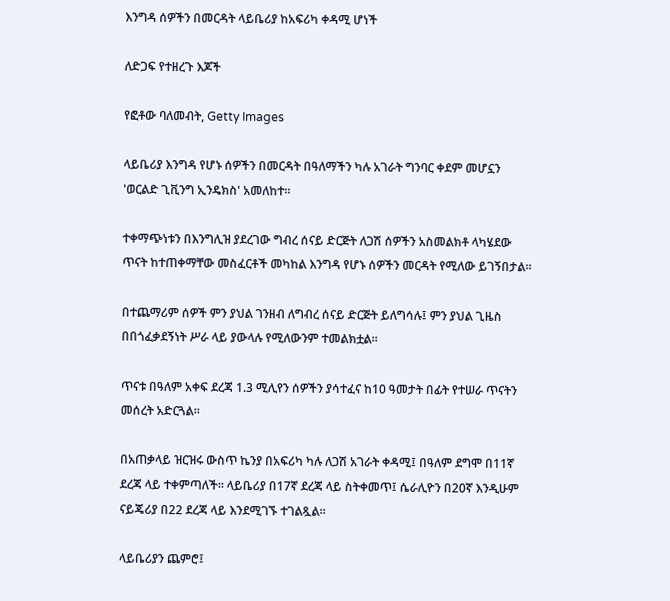እንግዳ ሰዎችን በመርዳት ላይቤሪያ ከአፍሪካ ቀዳሚ ሆነች

ለድጋፍ የተዘረጉ እጆች

የፎቶው ባለመብት, Getty Images

ላይቤሪያ እንግዳ የሆኑ ሰዎችን በመርዳት በዓለማችን ካሉ አገራት ግንባር ቀደም መሆኗን 'ወርልድ ጊቪንግ ኢንዴክስ' አመለከተ።

ተቀማጭነቱን በእንግሊዝ ያደረገው ግብረ ሰናይ ድርጅት ለጋሽ ሰዎችን አስመልክቶ ላካሄደው ጥናት ከተጠቀማቸው መስፈርቶች መካከል እንግዳ የሆኑ ሰዎችን መርዳት የሚለው ይገኝበታል።

በተጨማሪም ሰዎች ምን ያህል ገንዘብ ለግብረ ሰናይ ድርጅት ይለግሳሉ፤ ምን ያህል ጊዜስ በበጎፈቃደኝነት ሥራ ላይ ያውላሉ የሚለውንም ተመልክቷል።

ጥናቱ በዓለም አቀፍ ደረጃ 1.3 ሚሊየን ሰዎችን ያሳተፈና ከ10 ዓመታት በፊት የተሠራ ጥናትን መሰረት አድርጓል።

በአጠቃላይ ዝርዝሩ ውስጥ ኬንያ በአፍሪካ ካሉ ለጋሽ አገራት ቀዳሚ፤ በዓለም ደግሞ በ11ኛ ደረጃ ላይ ተቀምጣለች። ላይቤሪያ በ17ኛ ደረጃ ላይ ስትቀመጥ፤ ሴራሊዮን በ20ኛ እንዲሁም ናይጄሪያ በ22 ደረጃ ላይ እንደሚገኙ ተገልጿል።

ላይቤሪያን ጨምሮ፤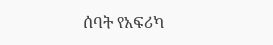ሰባት የአፍሪካ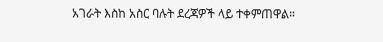አገራት እስከ አስር ባሉት ደረጃዎች ላይ ተቀምጠዋል።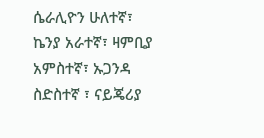ሴራሊዮን ሁለተኛ፣ ኬንያ አራተኛ፣ ዛምቢያ አምስተኛ፣ ኡጋንዳ ስድስተኛ ፣ ናይጄሪያ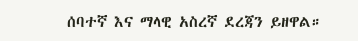ሰባተኛ እና ማላዊ አስረኛ ደረጃን ይዘዋል።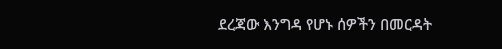ደረጃው እንግዳ የሆኑ ሰዎችን በመርዳት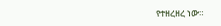የተዘረዘረ ነው።